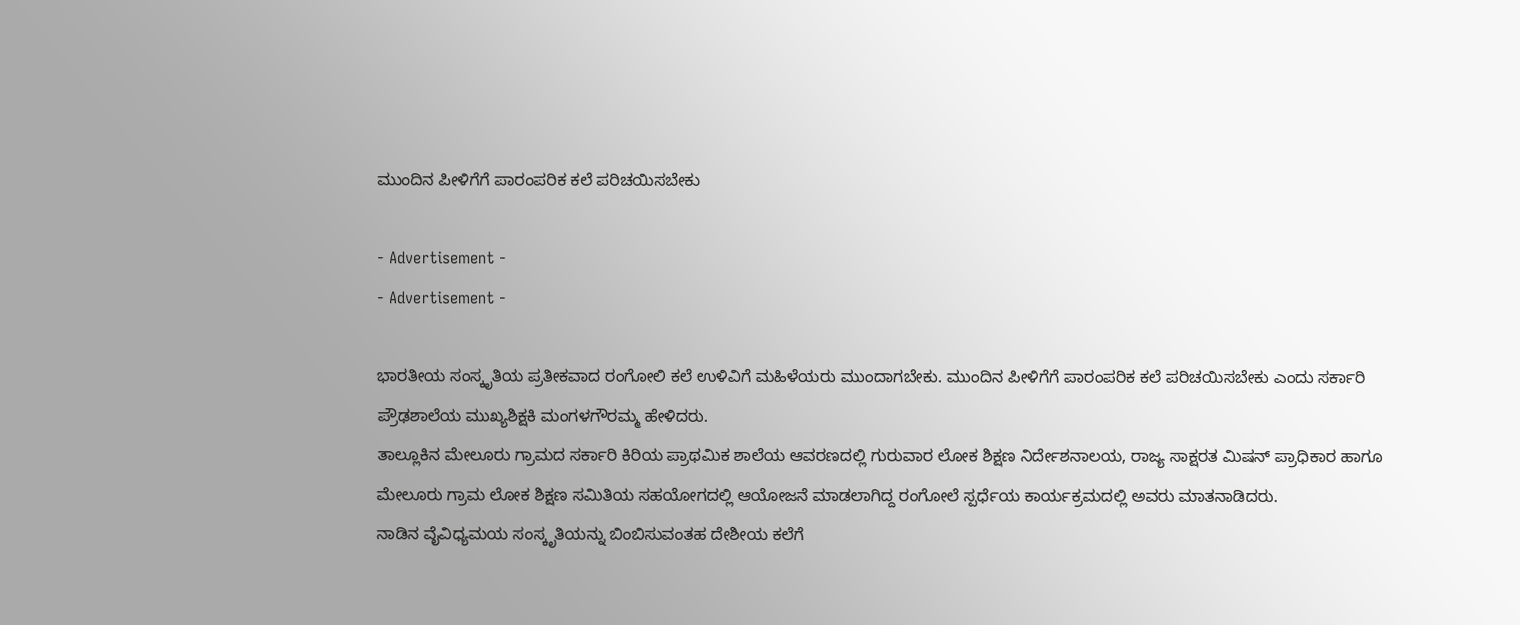ಮುಂದಿನ ಪೀಳಿಗೆಗೆ ಪಾರಂಪರಿಕ ಕಲೆ ಪರಿಚಯಿಸಬೇಕು

- Advertisement -
- Advertisement -

ಭಾರತೀಯ ಸಂಸ್ಕೃತಿಯ ಪ್ರತೀಕವಾದ ರಂಗೋಲಿ ಕಲೆ ಉಳಿವಿಗೆ ಮಹಿಳೆಯರು ಮುಂದಾಗಬೇಕು. ಮುಂದಿನ ಪೀಳಿಗೆಗೆ ಪಾರಂಪರಿಕ ಕಲೆ ಪರಿಚಯಿಸಬೇಕು ಎಂದು ಸರ್ಕಾರಿ ಪ್ರೌಢಶಾಲೆಯ ಮುಖ್ಯಶಿಕ್ಷಕಿ ಮಂಗಳಗೌರಮ್ಮ ಹೇಳಿದರು.
ತಾಲ್ಲೂಕಿನ ಮೇಲೂರು ಗ್ರಾಮದ ಸರ್ಕಾರಿ ಕಿರಿಯ ಪ್ರಾಥಮಿಕ ಶಾಲೆಯ ಆವರಣದಲ್ಲಿ ಗುರುವಾರ ಲೋಕ ಶಿಕ್ಷಣ ನಿರ್ದೇಶನಾಲಯ, ರಾಜ್ಯ ಸಾಕ್ಷರತ ಮಿಷನ್ ಪ್ರಾಧಿಕಾರ ಹಾಗೂ ಮೇಲೂರು ಗ್ರಾಮ ಲೋಕ ಶಿಕ್ಷಣ ಸಮಿತಿಯ ಸಹಯೋಗದಲ್ಲಿ ಆಯೋಜನೆ ಮಾಡಲಾಗಿದ್ದ ರಂಗೋಲೆ ಸ್ಪರ್ಧೆಯ ಕಾರ್ಯಕ್ರಮದಲ್ಲಿ ಅವರು ಮಾತನಾಡಿದರು.
ನಾಡಿನ ವೈವಿಧ್ಯಮಯ ಸಂಸ್ಕೃತಿಯನ್ನು ಬಿಂಬಿಸುವಂತಹ ದೇಶೀಯ ಕಲೆಗೆ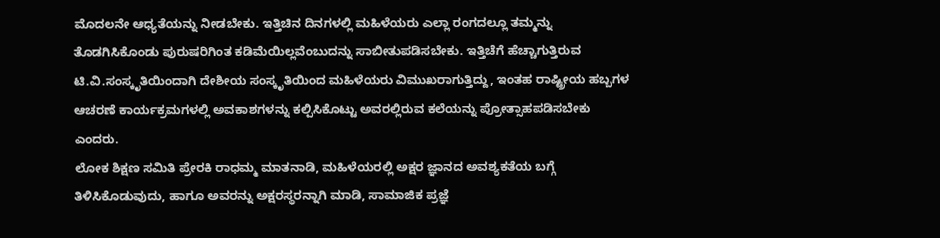ಮೊದಲನೇ ಆಧ್ಯತೆಯನ್ನು ನೀಡಬೇಕು. ಇತ್ತಿಚಿನ ದಿನಗಳಲ್ಲಿ ಮಹಿಳೆಯರು ಎಲ್ಲಾ ರಂಗದಲ್ಲೂ ತಮ್ಮನ್ನು ತೊಡಗಿಸಿಕೊಂಡು ಪುರುಷರಿಗಿಂತ ಕಡಿಮೆಯಿಲ್ಲವೆಂಬುದನ್ನು ಸಾಬೀತುಪಡಿಸಬೇಕು. ಇತ್ತಿಚೆಗೆ ಹೆಚ್ಚಾಗುತ್ತಿರುವ ಟಿ.ವಿ.ಸಂಸ್ಕೃತಿಯಿಂದಾಗಿ ದೇಶೀಯ ಸಂಸ್ಕೃತಿಯಿಂದ ಮಹಿಳೆಯರು ವಿಮುಖರಾಗುತ್ತಿದ್ದು, ಇಂತಹ ರಾಷ್ಟ್ರೀಯ ಹಬ್ಬಗಳ ಆಚರಣೆ ಕಾರ್ಯಕ್ರಮಗಳಲ್ಲಿ ಅವಕಾಶಗಳನ್ನು ಕಲ್ಪಿಸಿಕೊಟ್ಟು ಅವರಲ್ಲಿರುವ ಕಲೆಯನ್ನು ಪ್ರೋತ್ಸಾಹಪಡಿಸಬೇಕು ಎಂದರು.
ಲೋಕ ಶಿಕ್ಷಣ ಸಮಿತಿ ಪ್ರೇರಕಿ ರಾಧಮ್ಮ ಮಾತನಾಡಿ, ಮಹಿಳೆಯರಲ್ಲಿ ಅಕ್ಷರ ಜ್ಞಾನದ ಅವಶ್ಯಕತೆಯ ಬಗ್ಗೆ ತಿಳಿಸಿಕೊಡುವುದು, ಹಾಗೂ ಅವರನ್ನು ಅಕ್ಷರಸ್ಥರನ್ನಾಗಿ ಮಾಡಿ, ಸಾಮಾಜಿಕ ಪ್ರಜ್ಞೆ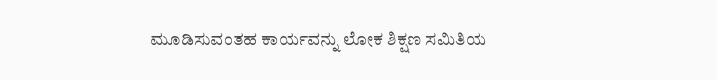ಮೂಡಿಸುವಂತಹ ಕಾರ್ಯವನ್ನು ಲೋಕ ಶಿಕ್ಷಣ ಸಮಿತಿಯ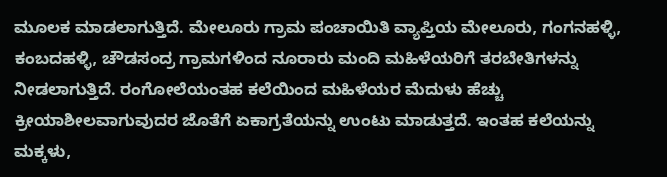ಮೂಲಕ ಮಾಡಲಾಗುತ್ತಿದೆ. ಮೇಲೂರು ಗ್ರಾಮ ಪಂಚಾಯಿತಿ ವ್ಯಾಪ್ತಿಯ ಮೇಲೂರು, ಗಂಗನಹಳ್ಳಿ, ಕಂಬದಹಳ್ಳಿ, ಚೌಡಸಂದ್ರ ಗ್ರಾಮಗಳಿಂದ ನೂರಾರು ಮಂದಿ ಮಹಿಳೆಯರಿಗೆ ತರಬೇತಿಗಳನ್ನು ನೀಡಲಾಗುತ್ತಿದೆ. ರಂಗೋಲೆಯಂತಹ ಕಲೆಯಿಂದ ಮಹಿಳೆಯರ ಮೆದುಳು ಹೆಚ್ಚು ಕ್ರೀಯಾಶೀಲವಾಗುವುದರ ಜೊತೆಗೆ ಏಕಾಗ್ರತೆಯನ್ನು ಉಂಟು ಮಾಡುತ್ತದೆ. ಇಂತಹ ಕಲೆಯನ್ನು ಮಕ್ಕಳು,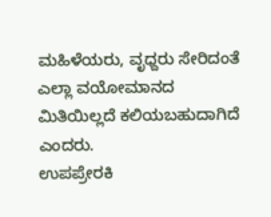ಮಹಿಳೆಯರು, ವೃಧ್ದರು ಸೇರಿದಂತೆ ಎಲ್ಲಾ ವಯೋಮಾನದ ಮಿತಿಯಿಲ್ಲದೆ ಕಲಿಯಬಹುದಾಗಿದೆ ಎಂದರು.
ಉಪಪ್ರೇರಕಿ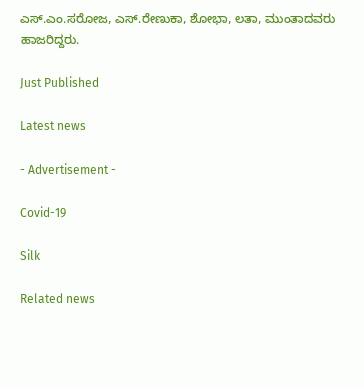ಎಸ್.ಎಂ.ಸರೋಜ, ಎಸ್.ರೇಣುಕಾ, ಶೋಭಾ, ಲತಾ, ಮುಂತಾದವರು ಹಾಜರಿದ್ದರು.

Just Published

Latest news

- Advertisement -

Covid-19

Silk

Related news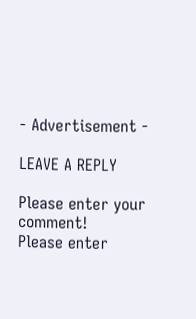- Advertisement -

LEAVE A REPLY

Please enter your comment!
Please enter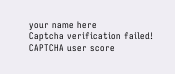your name here
Captcha verification failed!
CAPTCHA user score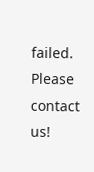failed. Please contact us!